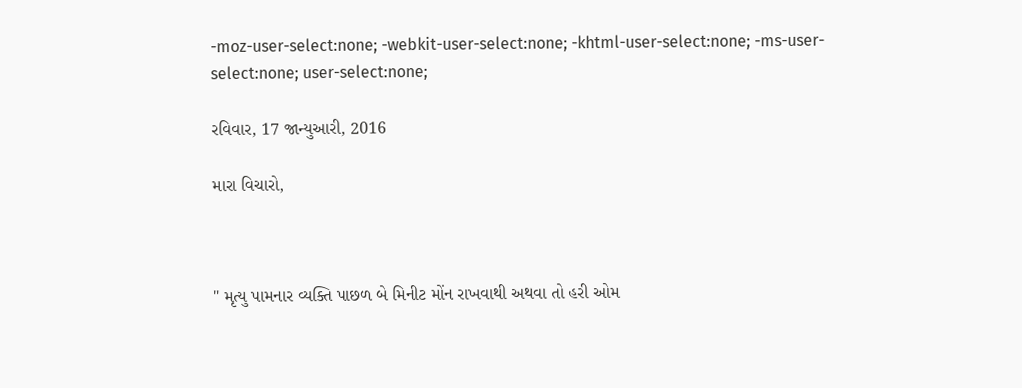-moz-user-select:none; -webkit-user-select:none; -khtml-user-select:none; -ms-user-select:none; user-select:none;

રવિવાર, 17 જાન્યુઆરી, 2016

મારા વિચારો,



" મૃત્યુ પામનાર વ્યક્તિ પાછળ બે મિનીટ મોંન રાખવાથી અથવા તો હરી ઓમ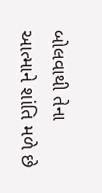બોલવાથી તેના આત્માને શાંતિ મળે છે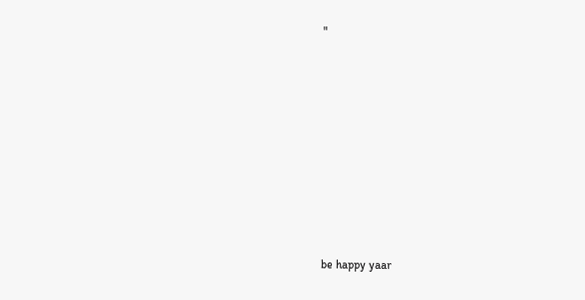"










be happy yaar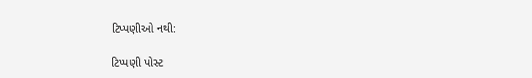ટિપ્પણીઓ નથી:

ટિપ્પણી પોસ્ટ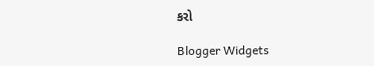કરો

Blogger Widgets